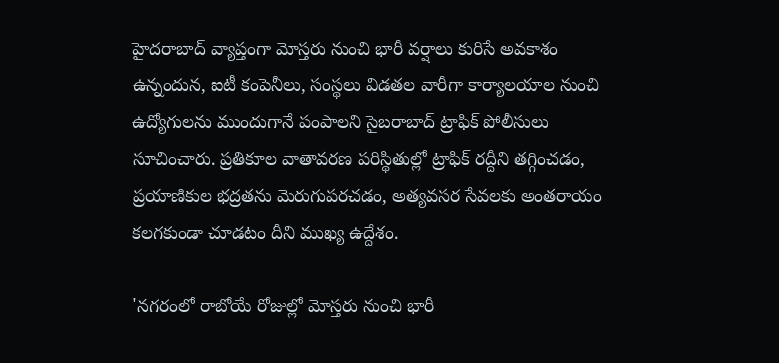హైదరాబాద్ వ్యాప్తంగా మోస్తరు నుంచి భారీ వర్షాలు కురిసే అవకాశం ఉన్నందున, ఐటీ కంపెనీలు, సంస్థలు విడతల వారీగా కార్యాలయాల నుంచి ఉద్యోగులను ముందుగానే పంపాలని సైబరాబాద్ ట్రాఫిక్ పోలీసులు సూచించారు. ప్రతికూల వాతావరణ పరిస్థితుల్లో ట్రాఫిక్ రద్దీని తగ్గించడం, ప్రయాణికుల భద్రతను మెరుగుపరచడం, అత్యవసర సేవలకు అంతరాయం కలగకుండా చూడటం దీని ముఖ్య ఉద్దేశం.

'నగరంలో రాబోయే రోజుల్లో మోస్తరు నుంచి భారీ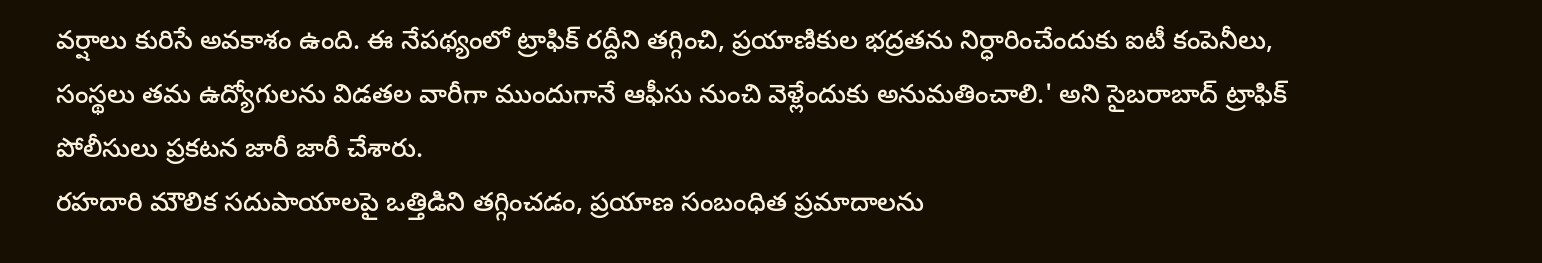వర్షాలు కురిసే అవకాశం ఉంది. ఈ నేపథ్యంలో ట్రాఫిక్ రద్దీని తగ్గించి, ప్రయాణికుల భద్రతను నిర్ధారించేందుకు ఐటీ కంపెనీలు, సంస్థలు తమ ఉద్యోగులను విడతల వారీగా ముందుగానే ఆఫీసు నుంచి వెళ్లేందుకు అనుమతించాలి.' అని సైబరాబాద్ ట్రాఫిక్ పోలీసులు ప్రకటన జారీ జారీ చేశారు.
రహదారి మౌలిక సదుపాయాలపై ఒత్తిడిని తగ్గించడం, ప్రయాణ సంబంధిత ప్రమాదాలను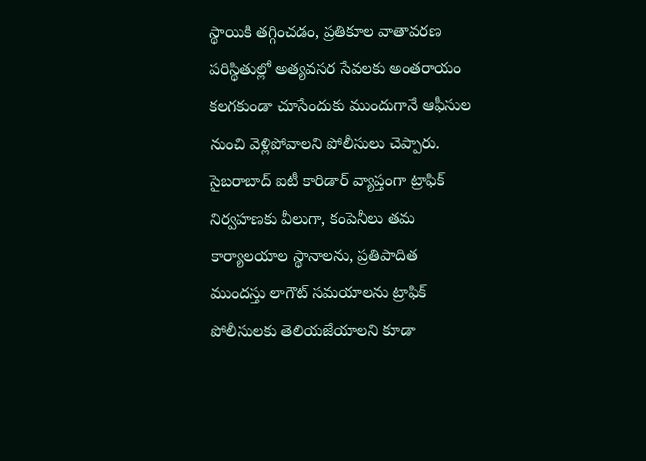స్థాయికి తగ్గించడం, ప్రతికూల వాతావరణ పరిస్థితుల్లో అత్యవసర సేవలకు అంతరాయం కలగకుండా చూసేందుకు ముందుగానే ఆఫీసుల నుంచి వెళ్లిపోవాలని పోలీసులు చెప్పారు. సైబరాబాద్ ఐటీ కారిడార్ వ్యాప్తంగా ట్రాఫిక్ నిర్వహణకు వీలుగా, కంపెనీలు తమ కార్యాలయాల స్థానాలను, ప్రతిపాదిత ముందస్తు లాగౌట్ సమయాలను ట్రాఫిక్ పోలీసులకు తెలియజేయాలని కూడా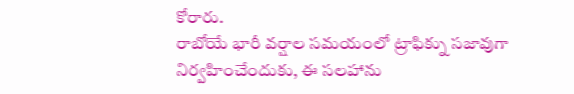కోరారు.
రాబోయే భారీ వర్షాల సమయంలో ట్రాఫిక్ను సజావుగా నిర్వహించేందుకు, ఈ సలహాను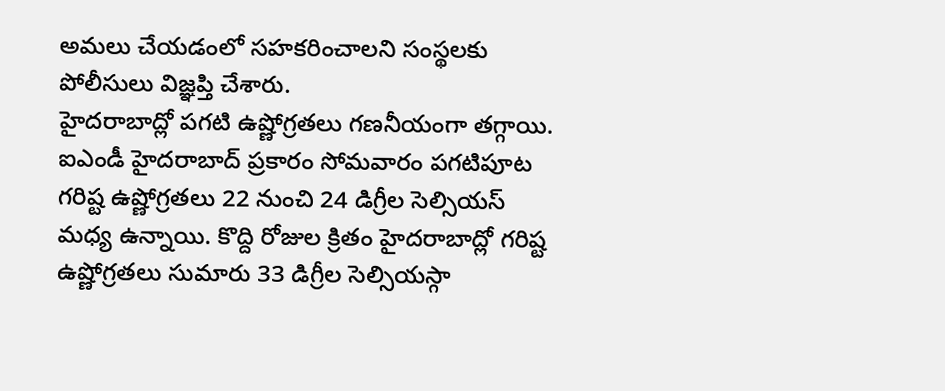అమలు చేయడంలో సహకరించాలని సంస్థలకు పోలీసులు విజ్ఞప్తి చేశారు.
హైదరాబాద్లో పగటి ఉష్ణోగ్రతలు గణనీయంగా తగ్గాయి. ఐఎండీ హైదరాబాద్ ప్రకారం సోమవారం పగటిపూట గరిష్ట ఉష్ణోగ్రతలు 22 నుంచి 24 డిగ్రీల సెల్సియస్ మధ్య ఉన్నాయి. కొద్ది రోజుల క్రితం హైదరాబాద్లో గరిష్ట ఉష్ణోగ్రతలు సుమారు 33 డిగ్రీల సెల్సియస్గా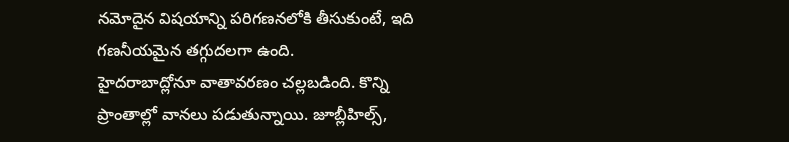నమోదైన విషయాన్ని పరిగణనలోకి తీసుకుంటే, ఇది గణనీయమైన తగ్గుదలగా ఉంది.
హైదరాబాద్లోనూ వాతావరణం చల్లబడింది. కొన్ని ప్రాంతాల్లో వానలు పడుతున్నాయి. జూబ్లీహిల్స్,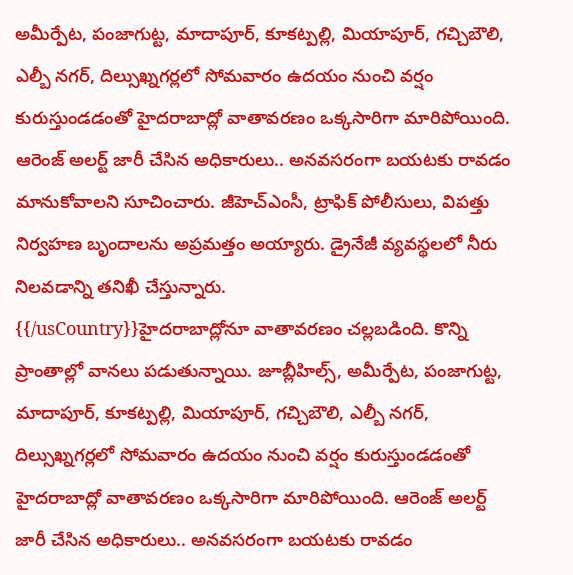అమీర్పేట, పంజాగుట్ట, మాదాపూర్, కూకట్పల్లి, మియాపూర్, గచ్చిబౌలి, ఎల్బీ నగర్, దిల్సుఖ్నగర్లలో సోమవారం ఉదయం నుంచి వర్షం కురుస్తుండడంతో హైదరాబాద్లో వాతావరణం ఒక్కసారిగా మారిపోయింది. ఆరెంజ్ అలర్ట్ జారీ చేసిన అధికారులు.. అనవసరంగా బయటకు రావడం మానుకోవాలని సూచించారు. జీహెచ్ఎంసీ, ట్రాఫిక్ పోలీసులు, విపత్తు నిర్వహణ బృందాలను అప్రమత్తం అయ్యారు. డ్రైనేజీ వ్యవస్థలలో నీరు నిలవడాన్ని తనిఖీ చేస్తున్నారు.
{{/usCountry}}హైదరాబాద్లోనూ వాతావరణం చల్లబడింది. కొన్ని ప్రాంతాల్లో వానలు పడుతున్నాయి. జూబ్లీహిల్స్, అమీర్పేట, పంజాగుట్ట, మాదాపూర్, కూకట్పల్లి, మియాపూర్, గచ్చిబౌలి, ఎల్బీ నగర్, దిల్సుఖ్నగర్లలో సోమవారం ఉదయం నుంచి వర్షం కురుస్తుండడంతో హైదరాబాద్లో వాతావరణం ఒక్కసారిగా మారిపోయింది. ఆరెంజ్ అలర్ట్ జారీ చేసిన అధికారులు.. అనవసరంగా బయటకు రావడం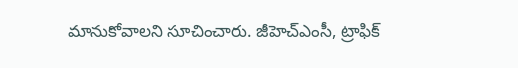మానుకోవాలని సూచించారు. జీహెచ్ఎంసీ, ట్రాఫిక్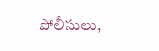పోలీసులు,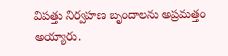విపత్తు నిర్వహణ బృందాలను అప్రమత్తం అయ్యారు.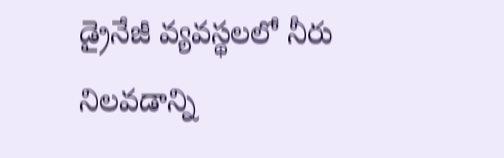డ్రైనేజీ వ్యవస్థలలో నీరు నిలవడాన్ని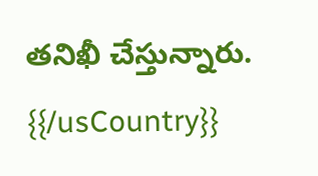తనిఖీ చేస్తున్నారు.
{{/usCountry}}